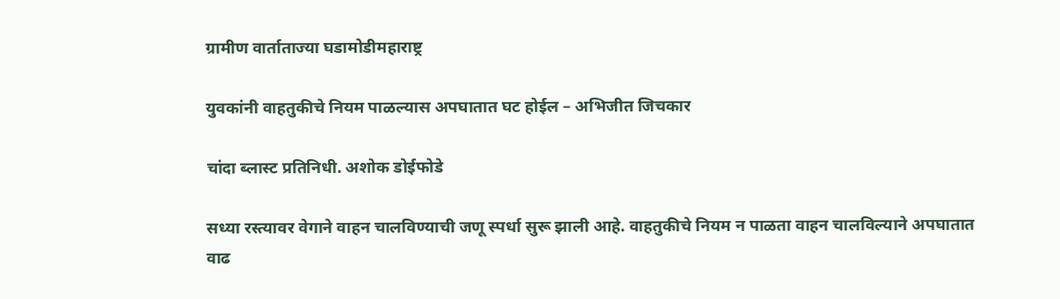ग्रामीण वार्ताताज्या घडामोडीमहाराष्ट्र

युवकांनी वाहतुकीचे नियम पाळल्यास अपघातात घट होईल – अभिजीत जिचकार

चांदा ब्लास्ट प्रतिनिधी. अशोक डोईफोडे

सध्या रस्त्यावर वेगाने वाहन चालविण्याची जणू स्पर्धा सुरू झाली आहे. वाहतुकीचे नियम न पाळता वाहन चालविल्याने अपघातात वाढ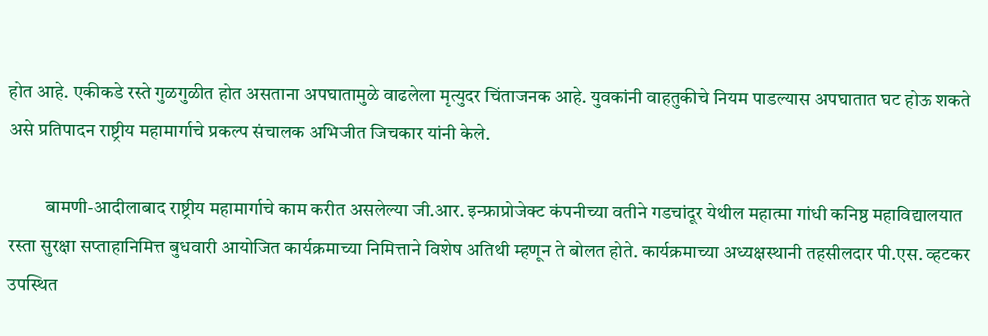होत आहे. एकीकडे रस्ते गुळगुळीत होत असताना अपघातामुळे वाढलेला मृत्युदर चिंताजनक आहे. युवकांनी वाहतुकीचे नियम पाडल्यास अपघातात घट होऊ शकते असे प्रतिपादन राष्ट्रीय महामार्गाचे प्रकल्प संचालक अभिजीत जिचकार यांनी केले.

          बामणी-आदीलाबाद राष्ट्रीय महामार्गाचे काम करीत असलेल्या जी.आर. इन्फ्राप्रोजेक्ट कंपनीच्या वतीने गडचांदूर येथील महात्मा गांधी कनिष्ठ महाविद्यालयात रस्ता सुरक्षा सप्ताहानिमित्त बुधवारी आयोजित कार्यक्रमाच्या निमित्ताने विशेष अतिथी म्हणून ते बोलत होते. कार्यक्रमाच्या अध्यक्षस्थानी तहसीलदार पी.एस. व्हटकर उपस्थित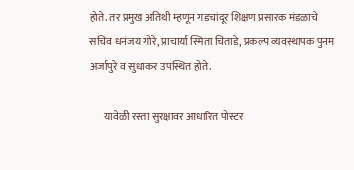होते. तर प्रमुख अतिथी म्हणून गडचांदूर शिक्षण प्रसारक मंडळाचे सचिव धनंजय गोरे, प्राचार्या स्मिता चिताडे, प्रकल्प व्यवस्थापक पुनम अर्जापुरे व सुधाकर उपस्थित होते.

       यावेळी रस्ता सुरक्षावर आधारित पोस्टर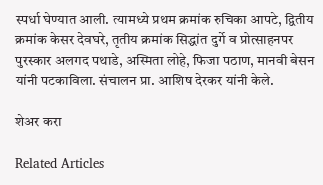स्पर्धा घेण्यात आली. त्यामध्ये प्रथम क्रमांक रुचिका आपटे, द्वितीय क्रमांक केसर देवघरे, तृतीय क्रमांक सिद्धांत दुर्गे व प्रोत्साहनपर पुरस्कार अलगद पथाडे, अस्मिता लोहे, फिजा पठाण, मानवी बेसन यांनी पटकाविला. संचालन प्रा. आशिष देरकर यांनी केले.

शेअर करा

Related Articles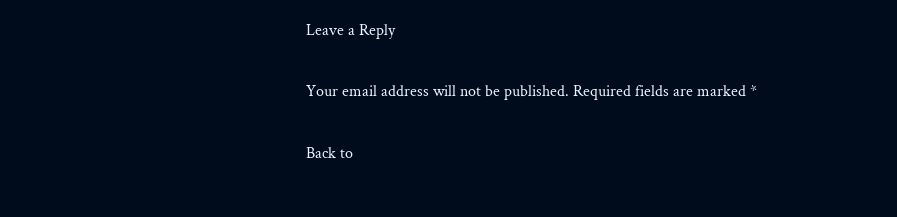Leave a Reply

Your email address will not be published. Required fields are marked *

Back to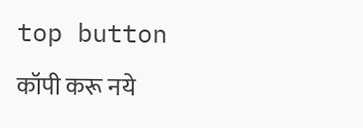top button
कॉपी करू नये